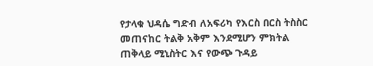የታላቁ ህዳሴ ግድብ ለአፍሪካ የእርስ በርስ ትስስር መጠናከር ትልቅ አቅም እንደሚሆን ምክትል ጠቅላይ ሚኒስትር እና የውጭ ጉዳይ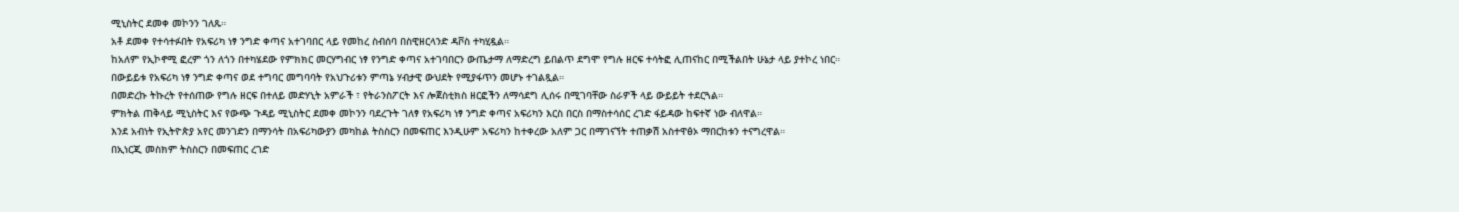ሚኒስትር ደመቀ መኮንን ገለጹ።
አቶ ደመቀ የተሳተፉበት የአፍሪካ ነፃ ንግድ ቀጣና አተገባበር ላይ የመከረ ስብሰባ በስዊዘርላንድ ዳቮስ ተካሂዷል።
ከአለም የኢኮኖሚ ፎረም ጎን ለጎን በተካሄደው የምክክር መርሃግብር ነፃ የንግድ ቀጣና አተገባበርን ውጤታማ ለማድረግ ይበልጥ ደግሞ የግሉ ዘርፍ ተሳትፎ ሊጠናከር በሚችልበት ሁኔታ ላይ ያተኮረ ነበር።
በውይይቱ የአፍሪካ ነፃ ንግድ ቀጣና ወደ ተግባር መግባባት የአህጉሪቱን ምጣኔ ሃብታዊ ውህደት የሚያፋጥን መሆኑ ተገልጿል።
በመድረኩ ትኩረት የተሰጠው የግሉ ዘርፍ በተለይ መድሃኒት አምራች ፣ የትራንስፖርት እና ሎጀስቲክስ ዘርፎችን ለማሳደግ ሊሰሩ በሚገባቸው ስራዎች ላይ ውይይት ተደርጓል።
ምክትል ጠቅላይ ሚኒስትር እና የውጭ ጉዳይ ሚኒስትር ደመቀ መኮንን ባደረጉት ገለፃ የአፍሪካ ነፃ ንግድ ቀጣና አፍሪካን እርስ በርስ በማስተሳሰር ረገድ ፋይዳው ከፍተኛ ነው ብለዋል።
እንደ አብነት የኢትዮጵያ አየር መንገድን በማንሳት በአፍሪካውያን መካከል ትስስርን በመፍጠር እንዲሁም አፍሪካን ከተቀረው አለም ጋር በማገናኘት ተጠቃሽ አስተዋፅኦ ማበርከቱን ተናግረዋል።
በኢነርጂ መስክም ትስስርን በመፍጠር ረገድ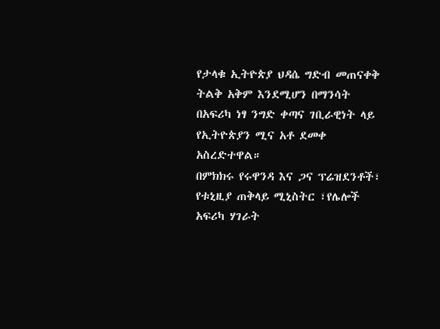የታላቁ ኢትዮጵያ ህዳሴ ግድብ መጠናቀቅ ትልቅ አቅም እንደሚሆን በማንሳት በአፍሪካ ነፃ ንግድ ቀጣና ገቢራዊነት ላይ የኢትዮጵያን ሚና አቶ ደመቀ አስረድተዋል።
በምክክሩ የሩዋንዳ እና ጋና ፕሬዝደንቶች፣ የቱኒዚያ ጠቅላይ ሚኒስትር ፣የሌሎች አፍሪካ ሃገራት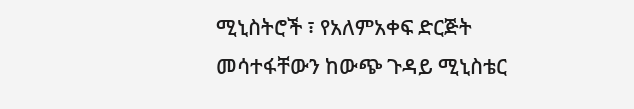ሚኒስትሮች ፣ የአለምአቀፍ ድርጅት መሳተፋቸውን ከውጭ ጉዳይ ሚኒስቴር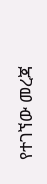የተገኘው መረጃ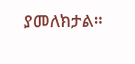ያመለክታል።